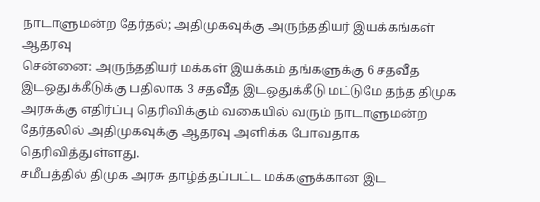நாடாளுமன்ற தேர்தல்; அதிமுகவுக்கு அருந்ததியர் இயக்கங்கள் ஆதரவு
சென்னை: அருந்ததியர் மக்கள் இயக்கம் தங்களுக்கு 6 சதவீத இடஒதுக்கீடுக்கு பதிலாக 3 சதவீத இடஒதுக்கீடு மட்டுமே தந்த திமுக அரசுக்கு எதிர்ப்பு தெரிவிக்கும் வகையில் வரும் நாடாளுமன்ற தேர்தலில் அதிமுகவுக்கு ஆதரவு அளிக்க போவதாக தெரிவித்துள்ளது.
சமீபத்தில் திமுக அரசு தாழ்த்தப்பட்ட மக்களுக்கான இட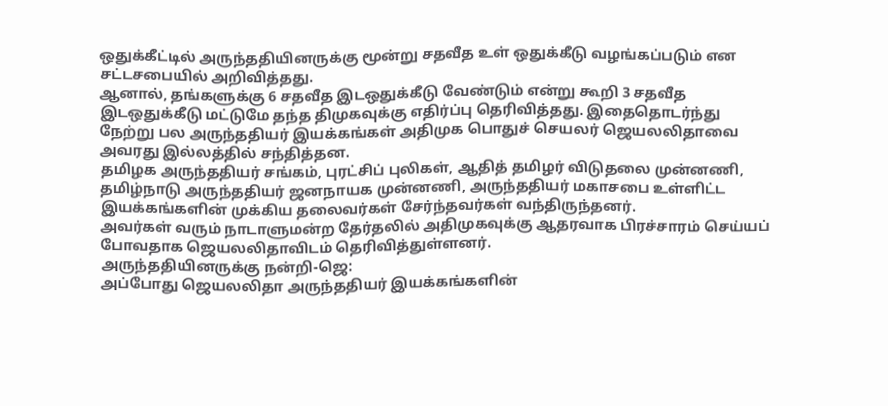ஒதுக்கீட்டில் அருந்ததியினருக்கு மூன்று சதவீத உள் ஒதுக்கீடு வழங்கப்படும் என சட்டசபையில் அறிவித்தது.
ஆனால், தங்களுக்கு 6 சதவீத இடஒதுக்கீடு வேண்டும் என்று கூறி 3 சதவீத இடஒதுக்கீடு மட்டுமே தந்த திமுகவுக்கு எதிர்ப்பு தெரிவித்தது. இதைதொடர்ந்து நேற்று பல அருந்ததியர் இயக்கங்கள் அதிமுக பொதுச் செயலர் ஜெயலலிதாவை அவரது இல்லத்தில் சந்தித்தன.
தமிழக அருந்ததியர் சங்கம், புரட்சிப் புலிகள், ஆதித் தமிழர் விடுதலை முன்னணி, தமிழ்நாடு அருந்ததியர் ஜனநாயக முன்னணி, அருந்ததியர் மகாசபை உள்ளிட்ட இயக்கங்களின் முக்கிய தலைவர்கள் சேர்ந்தவர்கள் வந்திருந்தனர்.
அவர்கள் வரும் நாடாளுமன்ற தேர்தலில் அதிமுகவுக்கு ஆதரவாக பிரச்சாரம் செய்யப் போவதாக ஜெயலலிதாவிடம் தெரிவித்துள்ளனர்.
அருந்ததியினருக்கு நன்றி-ஜெ:
அப்போது ஜெயலலிதா அருந்ததியர் இயக்கங்களின்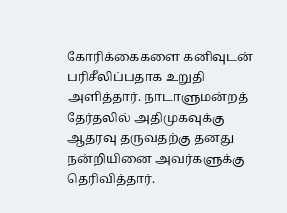கோரிக்கைகளை கனிவுடன் பரிசீலிப்பதாக உறுதி அளித்தார். நாடாளுமன்றத் தேர்தலில் அதிமுகவுக்கு ஆதரவு தருவதற்கு தனது நன்றியினை அவர்களுக்கு தெரிவித்தார்.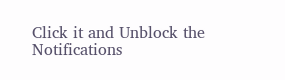Click it and Unblock the Notifications